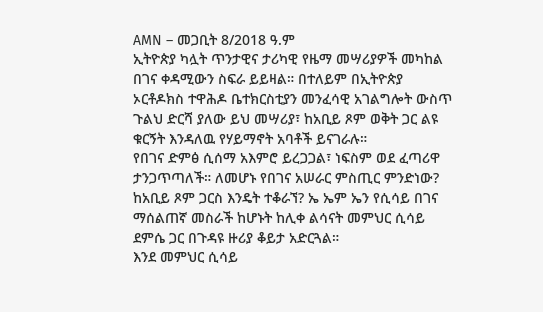AMN – መጋቢት 8/2018 ዓ.ም
ኢትዮጵያ ካሏት ጥንታዊና ታሪካዊ የዜማ መሣሪያዎች መካከል በገና ቀዳሚውን ስፍራ ይይዛል። በተለይም በኢትዮጵያ ኦርቶዶክስ ተዋሕዶ ቤተክርስቲያን መንፈሳዊ አገልግሎት ውስጥ ጉልህ ድርሻ ያለው ይህ መሣሪያ፣ ከአቢይ ጾም ወቅት ጋር ልዩ ቁርኝት እንዳለዉ የሃይማኖት አባቶች ይናገራሉ።
የበገና ድምፅ ሲሰማ አእምሮ ይረጋጋል፣ ነፍስም ወደ ፈጣሪዋ ታንጋጥጣለች። ለመሆኑ የበገና አሠራር ምስጢር ምንድነው? ከአቢይ ጾም ጋርስ እንዴት ተቆራኘ? ኤ ኤም ኤን የሲሳይ በገና ማሰልጠኛ መስራች ከሆኑት ከሊቀ ልሳናት መምህር ሲሳይ ደምሴ ጋር በጉዳዩ ዙሪያ ቆይታ አድርጓል።
እንደ መምህር ሲሳይ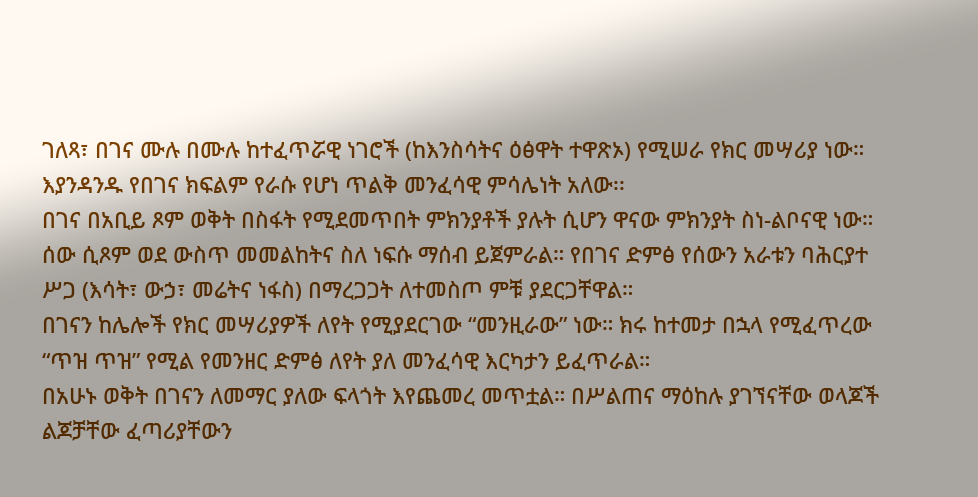ገለጻ፣ በገና ሙሉ በሙሉ ከተፈጥሯዊ ነገሮች (ከእንስሳትና ዕፅዋት ተዋጽኦ) የሚሠራ የክር መሣሪያ ነው። እያንዳንዱ የበገና ክፍልም የራሱ የሆነ ጥልቅ መንፈሳዊ ምሳሌነት አለው፡፡
በገና በአቢይ ጾም ወቅት በስፋት የሚደመጥበት ምክንያቶች ያሉት ሲሆን ዋናው ምክንያት ስነ-ልቦናዊ ነው። ሰው ሲጾም ወደ ውስጥ መመልከትና ስለ ነፍሱ ማሰብ ይጀምራል። የበገና ድምፅ የሰውን አራቱን ባሕርያተ ሥጋ (እሳት፣ ውኃ፣ መሬትና ነፋስ) በማረጋጋት ለተመስጦ ምቹ ያደርጋቸዋል።
በገናን ከሌሎች የክር መሣሪያዎች ለየት የሚያደርገው “መንዚራው” ነው። ክሩ ከተመታ በኋላ የሚፈጥረው “ጥዝ ጥዝ” የሚል የመንዘር ድምፅ ለየት ያለ መንፈሳዊ እርካታን ይፈጥራል።
በአሁኑ ወቅት በገናን ለመማር ያለው ፍላጎት እየጨመረ መጥቷል። በሥልጠና ማዕከሉ ያገኘናቸው ወላጆች ልጆቻቸው ፈጣሪያቸውን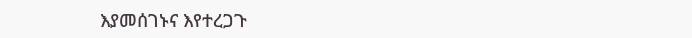እያመሰገኑና እየተረጋጉ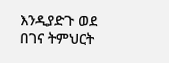እንዲያድጉ ወደ በገና ትምህርት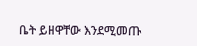ቤት ይዘዋቸው እንደሚመጡ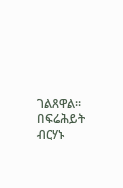ገልጸዋል።
በፍሬሕይት ብርሃኑ